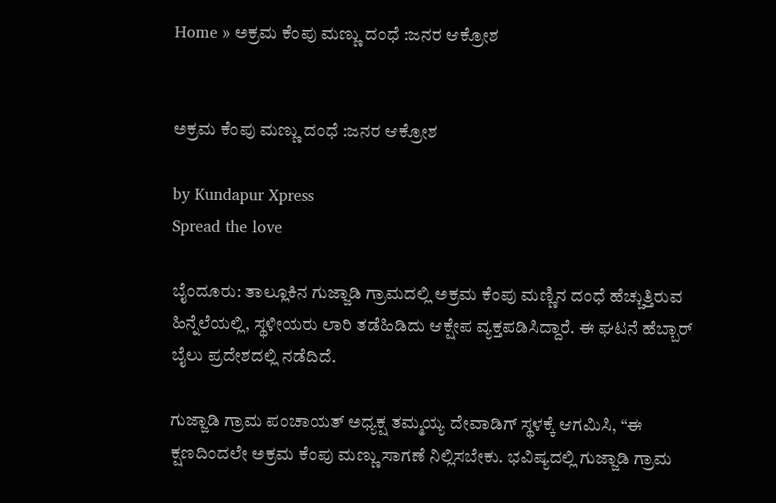Home » ಅಕ್ರಮ ಕೆಂಪು ಮಣ್ಣು ದಂಧೆ :ಜನರ ಆಕ್ರೋಶ


ಅಕ್ರಮ ಕೆಂಪು ಮಣ್ಣು ದಂಧೆ :ಜನರ ಆಕ್ರೋಶ

by Kundapur Xpress
Spread the love

ಬೈಂದೂರು: ತಾಲ್ಲೂಕಿನ ಗುಜ್ಜಾಡಿ ಗ್ರಾಮದಲ್ಲಿ ಅಕ್ರಮ ಕೆಂಪು ಮಣ್ಣಿನ ದಂಧೆ ಹೆಚ್ಚುತ್ತಿರುವ ಹಿನ್ನೆಲೆಯಲ್ಲಿ, ಸ್ಥಳೀಯರು ಲಾರಿ ತಡೆಹಿಡಿದು ಆಕ್ಷೇಪ ವ್ಯಕ್ತಪಡಿಸಿದ್ದಾರೆ. ಈ ಘಟನೆ ಹೆಬ್ಬಾರ್ ಬೈಲು ಪ್ರದೇಶದಲ್ಲಿ ನಡೆದಿದೆ.

ಗುಜ್ಜಾಡಿ ಗ್ರಾಮ ಪಂಚಾಯತ್ ಅಧ್ಯಕ್ಷ ತಮ್ಮಯ್ಯ ದೇವಾಡಿಗ್ ಸ್ಥಳಕ್ಕೆ ಆಗಮಿಸಿ, “ಈ ಕ್ಷಣದಿಂದಲೇ ಅಕ್ರಮ ಕೆಂಪು ಮಣ್ಣು ಸಾಗಣೆ ನಿಲ್ಲಿಸಬೇಕು. ಭವಿಷ್ಯದಲ್ಲಿ ಗುಜ್ಜಾಡಿ ಗ್ರಾಮ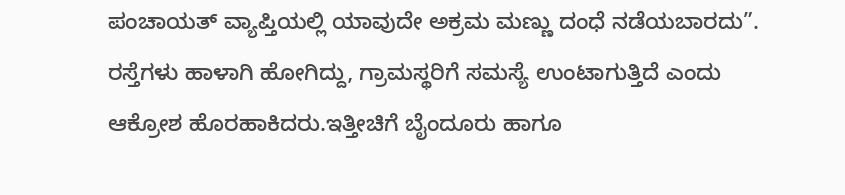ಪಂಚಾಯತ್ ವ್ಯಾಪ್ತಿಯಲ್ಲಿ ಯಾವುದೇ ಅಕ್ರಮ ಮಣ್ಣು ದಂಧೆ ನಡೆಯಬಾರದು”. ರಸ್ತೆಗಳು ಹಾಳಾಗಿ ಹೋಗಿದ್ದು, ಗ್ರಾಮಸ್ಥರಿಗೆ ಸಮಸ್ಯೆ ಉಂಟಾಗುತ್ತಿದೆ ಎಂದು ಆಕ್ರೋಶ ಹೊರಹಾಕಿದರು.ಇತ್ತೀಚಿಗೆ ಬೈಂದೂರು ಹಾಗೂ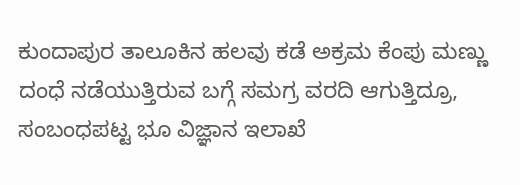ಕುಂದಾಪುರ ತಾಲೂಕಿನ ಹಲವು ಕಡೆ ಅಕ್ರಮ ಕೆಂಪು ಮಣ್ಣು ದಂಧೆ ನಡೆಯುತ್ತಿರುವ ಬಗ್ಗೆ ಸಮಗ್ರ ವರದಿ ಆಗುತ್ತಿದ್ರೂ, ಸಂಬಂಧಪಟ್ಟ ಭೂ ವಿಜ್ಞಾನ ಇಲಾಖೆ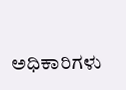ಅಧಿಕಾರಿಗಳು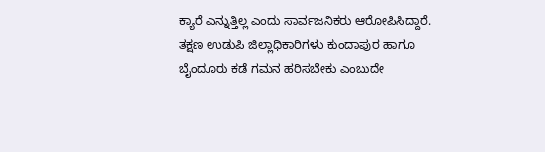ಕ್ಯಾರೆ ಎನ್ನುತ್ತಿಲ್ಲ ಎಂದು ಸಾರ್ವಜನಿಕರು ಆರೋಪಿಸಿದ್ದಾರೆ. ತಕ್ಷಣ ಉಡುಪಿ ಜಿಲ್ಲಾಧಿಕಾರಿಗಳು ಕುಂದಾಪುರ ಹಾಗೂ ಬೈಂದೂರು ಕಡೆ ಗಮನ ಹರಿಸಬೇಕು ಎಂಬುದೇ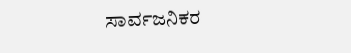ಸಾರ್ವಜನಿಕರ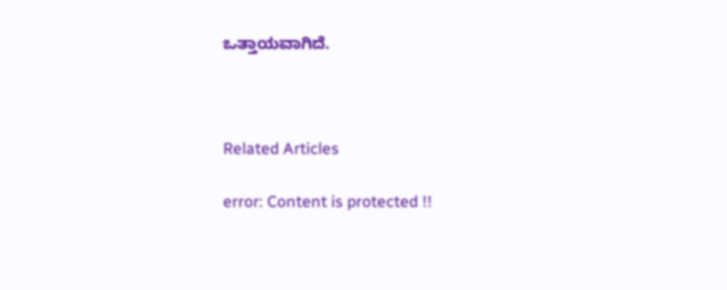ಒತ್ತಾಯವಾಗಿದೆ.



Related Articles

error: Content is protected !!